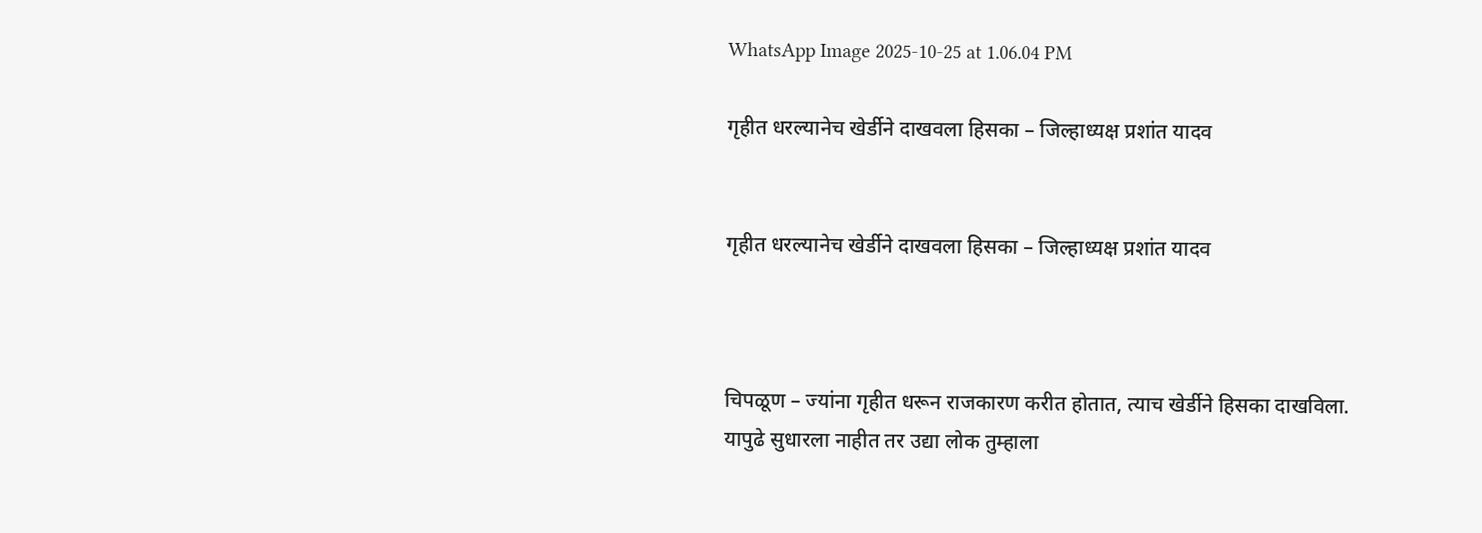WhatsApp Image 2025-10-25 at 1.06.04 PM

गृहीत धरल्यानेच खेर्डीने दाखवला हिसका – जिल्हाध्यक्ष प्रशांत यादव


गृहीत धरल्यानेच खेर्डीने दाखवला हिसका – जिल्हाध्यक्ष प्रशांत यादव



चिपळूण – ज्यांना गृहीत धरून राजकारण करीत होतात, त्याच खेर्डीने हिसका दाखविला. यापुढे सुधारला नाहीत तर उद्या लोक तुम्हाला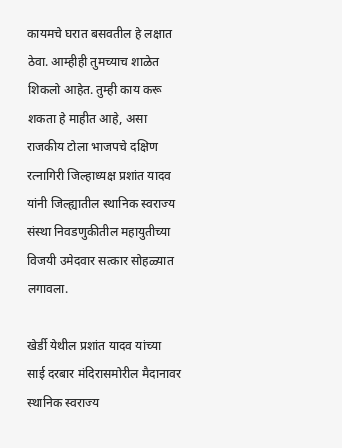कायमचे घरात बसवतील हे लक्षात ठेवा. आम्हीही तुमच्याच शाळेत शिकलो आहेत. तुम्ही काय करू शकता हे माहीत आहे, असा राजकीय टोला भाजपचे दक्षिण रत्नागिरी जिल्हाध्यक्ष प्रशांत यादव यांनी जिल्ह्यातील स्थानिक स्वराज्य संस्था निवडणुकीतील महायुतीच्या विजयी उमेदवार सत्कार सोहळ्यात लगावला.

खेर्डी येथील प्रशांत यादव यांच्या साई दरबार मंदिरासमोरील मैदानावर स्थानिक स्वराज्य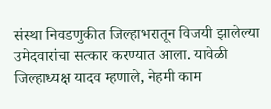संस्था निवडणुकीत जिल्हाभरातून विजयी झालेल्या उमेदवारांचा सत्कार करण्यात आला. यावेळी जिल्हाध्यक्ष यादव म्हणाले, नेहमी काम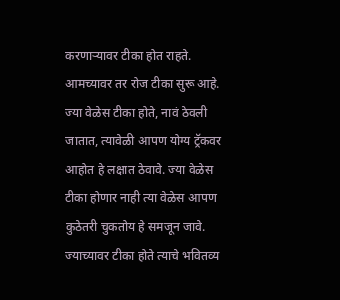करणार्‍यावर टीका होत राहते. आमच्यावर तर रोज टीका सुरू आहे. ज्या वेळेस टीका होते, नावं ठेवली जातात, त्यावेळी आपण योग्य ट्रॅकवर आहोत हे लक्षात ठेवावे. ज्या वेळेस टीका होणार नाही त्या वेळेस आपण कुठेतरी चुकतोय हे समजून जावे. ज्याच्यावर टीका होते त्याचे भवितव्य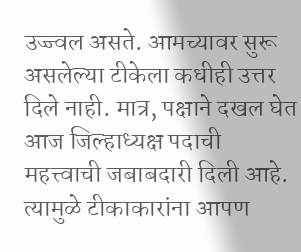उज्ज्वल असते. आमच्यावर सुरू असलेल्या टीकेला कधीही उत्तर दिले नाही. मात्र, पक्षाने दखल घेत आज जिल्हाध्यक्ष पदाची महत्त्वाची जबाबदारी दिली आहे. त्यामुळे टीकाकारांना आपण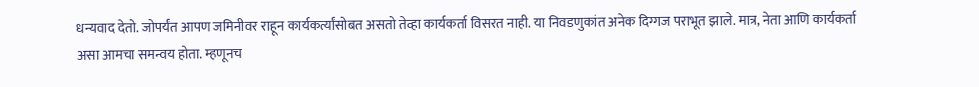धन्यवाद देतो. जोपर्यंत आपण जमिनीवर राहून कार्यकर्त्यांसोबत असतो तेव्हा कार्यकर्ता विसरत नाही. या निवडणुकांत अनेक दिग्गज पराभूत झाले. मात्र, नेता आणि कार्यकर्ता असा आमचा समन्वय होता. म्हणूनच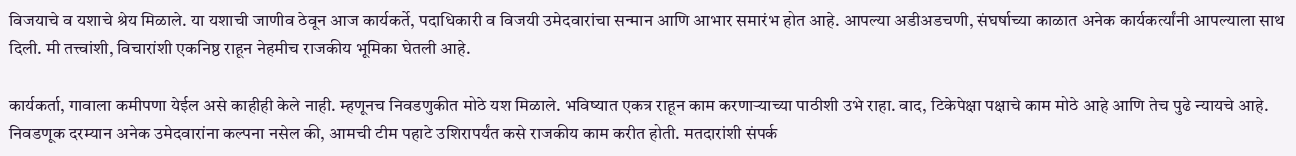विजयाचे व यशाचे श्रेय मिळाले. या यशाची जाणीव ठेवून आज कार्यकर्ते, पदाधिकारी व विजयी उमेदवारांचा सन्मान आणि आभार समारंभ होत आहे. आपल्या अडीअडचणी, संघर्षाच्या काळात अनेक कार्यकर्त्यांनी आपल्याला साथ दिली. मी तत्त्वांशी, विचारांशी एकनिष्ठ राहून नेहमीच राजकीय भूमिका घेतली आहे.

कार्यकर्ता, गावाला कमीपणा येईल असे काहीही केले नाही. म्हणूनच निवडणुकीत मोठे यश मिळाले. भविष्यात एकत्र राहून काम करणार्‍याच्या पाठीशी उभे राहा. वाद, टिकेपेक्षा पक्षाचे काम मोठे आहे आणि तेच पुढे न्यायचे आहे. निवडणूक दरम्यान अनेक उमेदवारांना कल्पना नसेल की, आमची टीम पहाटे उशिरापर्यंत कसे राजकीय काम करीत होती. मतदारांशी संपर्क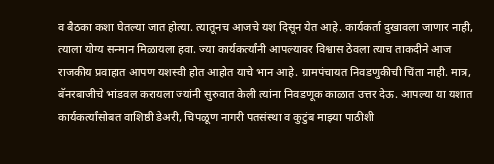व बैठका कशा घेतल्या जात होत्या. त्यातूनच आजचे यश दिसून येत आहे. कार्यकर्ता दुखावला जाणार नाही, त्याला योग्य सन्मान मिळायला हवा. ज्या कार्यकर्त्यांनी आपल्यावर विश्वास ठेवला त्याच ताकदीने आज राजकीय प्रवाहात आपण यशस्वी होत आहोत याचे भान आहे. ग्रामपंचायत निवडणुकीची चिंता नाही. मात्र, बॅनरबाजीचे भांडवल करायला ज्यांनी सुरुवात केली त्यांना निवडणूक काळात उत्तर देऊ. आपल्या या यशात कार्यकर्त्यांसोबत वाशिष्ठी डेअरी, चिपळूण नागरी पतसंस्था व कुटुंब माझ्या पाठीशी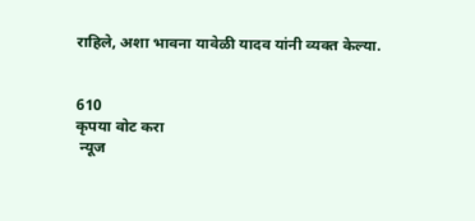राहिले, अशा भावना यावेळी यादव यांनी व्यक्त केल्या.


610
कृपया वोट करा
 न्यूज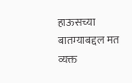हाऊसच्या बातम्याबद्दल मत व्यक्त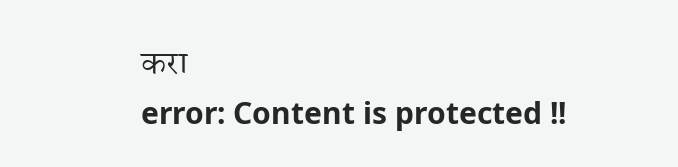करा
error: Content is protected !!